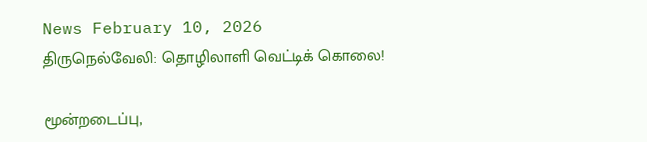News February 10, 2026
திருநெல்வேலி: தொழிலாளி வெட்டிக் கொலை!

மூன்றடைப்பு,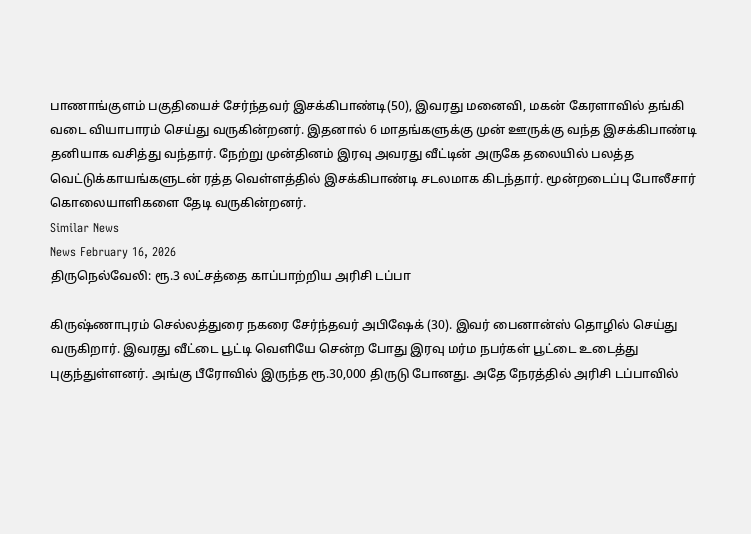பாணாங்குளம் பகுதியைச் சேர்ந்தவர் இசக்கிபாண்டி(50), இவரது மனைவி, மகன் கேரளாவில் தங்கி வடை வியாபாரம் செய்து வருகின்றனர். இதனால் 6 மாதங்களுக்கு முன் ஊருக்கு வந்த இசக்கிபாண்டி தனியாக வசித்து வந்தார். நேற்று முன்தினம் இரவு அவரது வீட்டின் அருகே தலையில் பலத்த வெட்டுக்காயங்களுடன் ரத்த வெள்ளத்தில் இசக்கிபாண்டி சடலமாக கிடந்தார். மூன்றடைப்பு போலீசார் கொலையாளிகளை தேடி வருகின்றனர்.
Similar News
News February 16, 2026
திருநெல்வேலி: ரூ.3 லட்சத்தை காப்பாற்றிய அரிசி டப்பா

கிருஷ்ணாபுரம் செல்லத்துரை நகரை சேர்ந்தவர் அபிஷேக் (30). இவர் பைனான்ஸ் தொழில் செய்து வருகிறார். இவரது வீட்டை பூட்டி வெளியே சென்ற போது இரவு மர்ம நபர்கள் பூட்டை உடைத்து புகுந்துள்ளனர். அங்கு பீரோவில் இருந்த ரூ.30,000 திருடு போனது. அதே நேரத்தில் அரிசி டப்பாவில்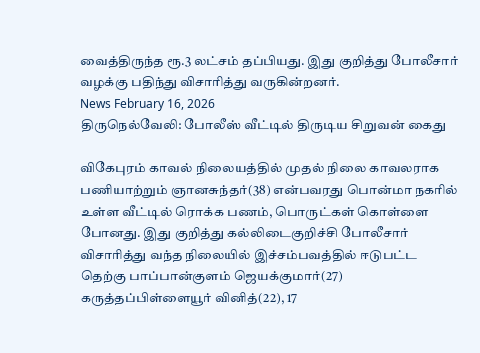வைத்திருந்த ரூ.3 லட்சம் தப்பியது. இது குறித்து போலீசார் வழக்கு பதிந்து விசாரித்து வருகின்றனர்.
News February 16, 2026
திருநெல்வேலி: போலீஸ் வீட்டில் திருடிய சிறுவன் கைது

விகேபுரம் காவல் நிலையத்தில் முதல் நிலை காவலராக பணியாற்றும் ஞானசுந்தர்(38) என்பவரது பொன்மா நகரில் உள்ள வீட்டில் ரொக்க பணம், பொருட்கள் கொள்ளை போனது. இது குறித்து கல்லிடைகுறிச்சி போலீசார் விசாரித்து வந்த நிலையில் இச்சம்பவத்தில் ஈடுபட்ட தெற்கு பாப்பான்குளம் ஜெயக்குமார்(27) கருத்தப்பிள்ளையூர் வினித்(22), 17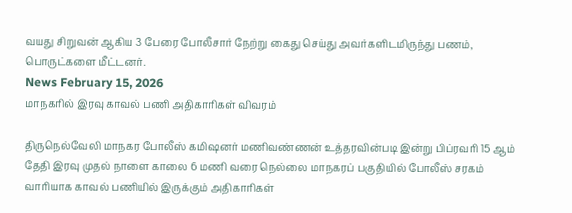வயது சிறுவன் ஆகிய 3 பேரை போலீசார் நேற்று கைது செய்து அவர்களிடமிருந்து பணம், பொருட்களை மீட்டனர்.
News February 15, 2026
மாநகரில் இரவு காவல் பணி அதிகாரிகள் விவரம்

திருநெல்வேலி மாநகர போலீஸ் கமிஷனர் மணிவண்ணன் உத்தரவின்படி இன்று பிப்ரவரி 15 ஆம் தேதி இரவு முதல் நாளை காலை 6 மணி வரை நெல்லை மாநகரப் பகுதியில் போலீஸ் சரகம் வாரியாக காவல் பணியில் இருக்கும் அதிகாரிகள்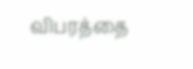விபரத்தை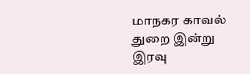மாநகர காவல் துறை இன்று இரவு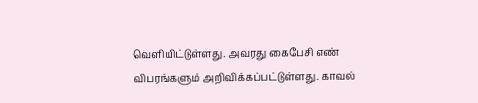வெளியிட்டுள்ளது. அவரது கைபேசி எண் விபரங்களும் அறிவிக்கப்பட்டுள்ளது. காவல்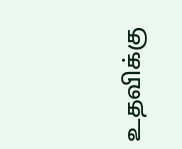உதவிக்கு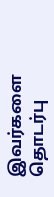இவர்களை தொடர்பு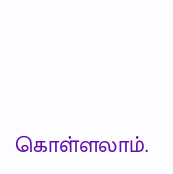கொள்ளலாம்.